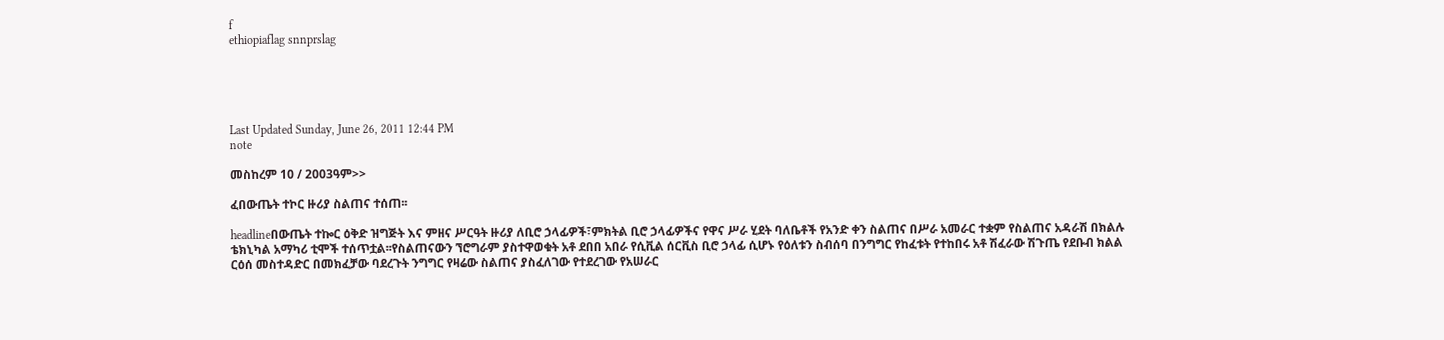f
ethiopiaflag snnprslag





Last Updated Sunday, June 26, 2011 12:44 PM
note

መስከረም 10 / 2003ዓም>>

ፈበውጤት ተኮር ዙሪያ ስልጠና ተሰጠ፡፡

headlineበውጤት ተኰር ዕቅድ ዝግጅት እና ምዘና ሥርዓት ዙሪያ ለቢሮ ኃላፊዎች፣ምክትል ቢሮ ኃላፊዎችና የዋና ሥራ ሂደት ባለቤቶች የአንድ ቀን ስልጠና በሥራ አመራር ተቋም የስልጠና አዳራሽ በክልሉ ቴክኒካል አማካሪ ቲሞች ተሰጥቷል፡፡የስልጠናውን ኘሮግራም ያስተዋወቁት አቶ ደበበ አበራ የሲቪል ሰርቪስ ቢሮ ኃላፊ ሲሆኑ የዕለቱን ስብሰባ በንግግር የከፈቱት የተከበሩ አቶ ሽፈራው ሽጉጤ የደቡብ ክልል ርዕሰ መስተዳድር በመክፈቻው ባደረጉት ንግግር የዛሬው ስልጠና ያስፈለገው የተደረገው የአሠራር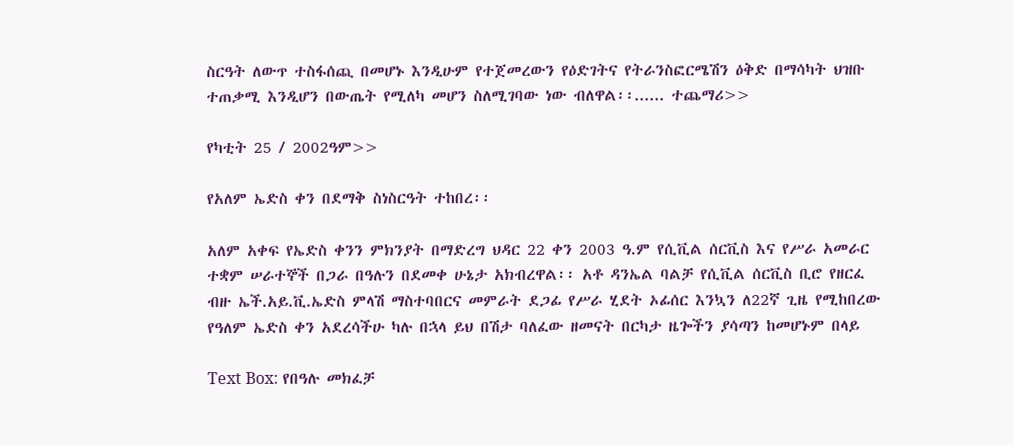ስርዓት ለውጥ ተስፋሰጪ በመሆኑ እንዲሁም የተጀመረውን የዕድገትና የትራንስፎርሜሽን ዕቅድ በማሳካት ህዝቡ ተጠቃሚ እንዲሆን በውጤት የሚለካ መሆን ስለሚገባው ነው ብለዋል፡፡...... ተጨማሪ>>

የካቲት 25 / 2002ዓም>>

የአለም ኤድስ ቀን በደማቅ ስነስርዓት ተከበረ፡፡

አለም አቀፍ የኤድስ ቀንን ምክንያት በማድረግ ህዳር 22 ቀን 2003 ዓ.ም የሲቪል ሰርቪስ እና የሥራ አመራር ተቋም ሠራተኞች በጋራ በዓሉን በደመቀ ሁኔታ አክብረዋል፡፡ አቶ ዳንኤል ባልቻ የሲቪል ሰርቪስ ቢሮ የዘርፈ ብዙ ኤች.አይ.ቪ.ኤድስ ምላሽ ማስተባበርና መምራት ደጋፊ የሥራ ሂደት ኦፊሰር እንኳን ለ22ኛ ጊዜ የሚከበረው የዓለም ኤድስ ቀን አደረሳችሁ ካሉ በኋላ ይህ በሽታ ባለፈው ዘመናት በርካታ ዜጐችን ያሳጣን ከመሆኑም በላይ

Text Box: የበዓሉ መክፈቻ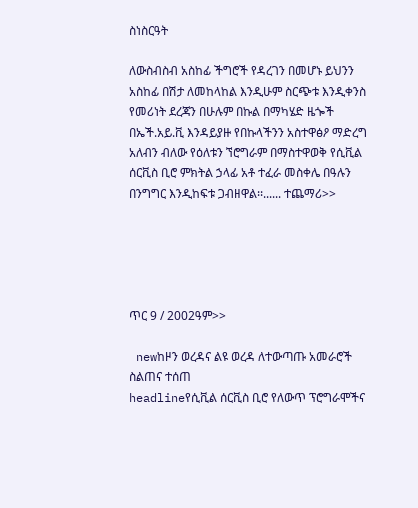ስነስርዓት

ለውስብስብ አስከፊ ችግሮች የዳረገን በመሆኑ ይህንን አስከፊ በሽታ ለመከላከል እንዲሁም ስርጭቱ እንዲቀንስ የመሪነት ደረጃን በሁሉም በኩል በማካሄድ ዜጐች በኤች.አይ.ቪ እንዳይያዙ የበኩላችንን አስተዋፅዖ ማድረግ አለብን ብለው የዕለቱን ኘሮግራም በማስተዋወቅ የሲቪል ሰርቪስ ቢሮ ምክትል ኃላፊ አቶ ተፈራ መስቀሌ በዓሉን በንግግር እንዲከፍቱ ጋብዘዋል፡፡...... ተጨማሪ>>





ጥር 9 / 2002ዓም>>

 newከዞን ወረዳና ልዩ ወረዳ ለተውጣጡ አመራሮች ስልጠና ተሰጠ
headlineየሲቪል ሰርቪስ ቢሮ የለውጥ ፕሮግራሞችና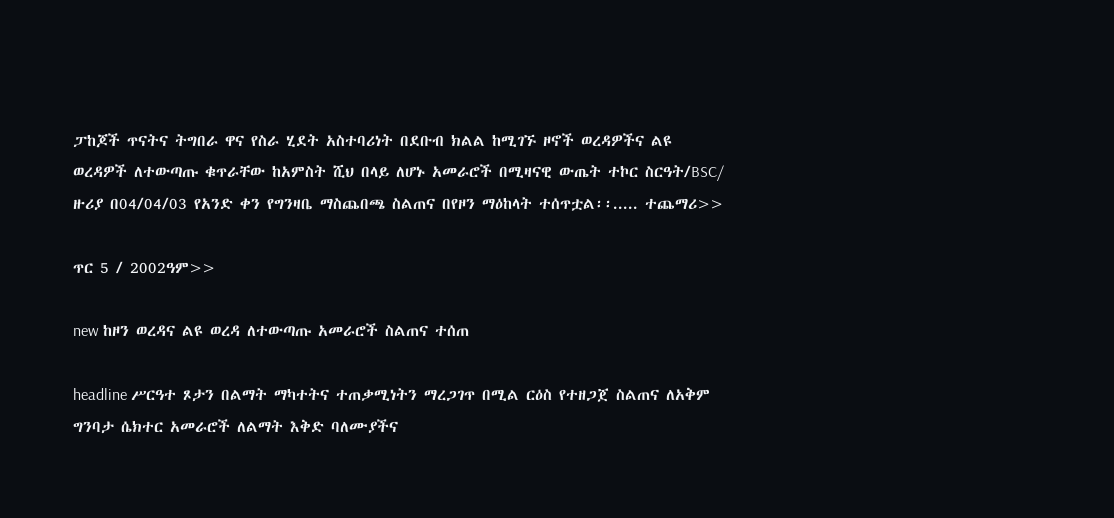ፓከጆች ጥናትና ትግበራ ዋና የስራ ሂደት አስተባሪነት በደቡብ ክልል ከሚገኙ ዞኖች ወረዳዎችና ልዩ ወረዳዎች ለተውጣጡ ቁጥራቸው ከአምስት ሺህ በላይ ለሆኑ አመራሮች በሚዛናዊ ውጤት ተኮር ስርዓት/BSC/ ዙሪያ በ04/04/03 የአንድ ቀን የግንዛቤ ማስጨበጫ ስልጠና በየዞን ማዕከላት ተሰጥቷል፡፡..... ተጨማሪ>>

ጥር 5 / 2002ዓም>>

new ከዞን ወረዳና ልዩ ወረዳ ለተውጣጡ አመራሮች ስልጠና ተሰጠ

headline ሥርዓተ ጾታን በልማት ማካተትና ተጠቃሚነትን ማረጋገጥ በሚል ርዕስ የተዘጋጀ ስልጠና ለአቅም ግንባታ ሴክተር አመራሮች ለልማት እቅድ ባለሙያችና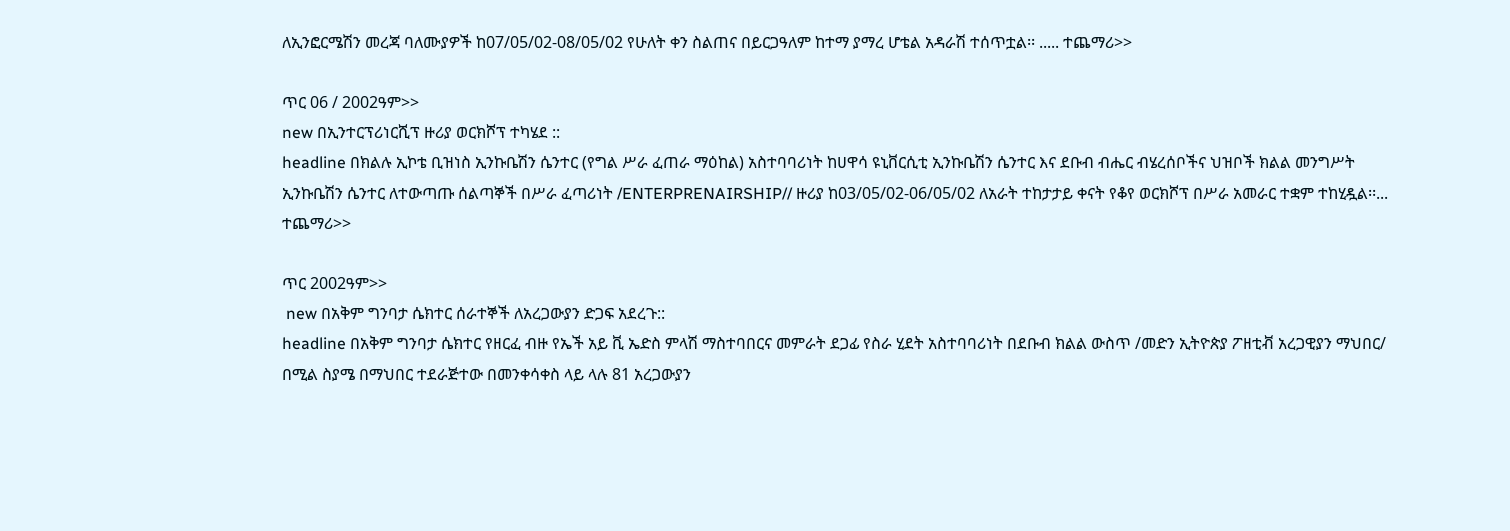ለኢንፎርሜሽን መረጃ ባለሙያዎች ከ07/05/02-08/05/02 የሁለት ቀን ስልጠና በይርጋዓለም ከተማ ያማረ ሆቴል አዳራሽ ተሰጥቷል፡፡ ..... ተጨማሪ>>

ጥር 06 / 2002ዓም>>
new በኢንተርፕሪነርሺፕ ዙሪያ ወርክሾፕ ተካሄደ ::
headline በክልሉ ኢኮቴ ቢዝነስ ኢንኩቤሽን ሴንተር (የግል ሥራ ፈጠራ ማዕከል) አስተባባሪነት ከሀዋሳ ዩኒቨርሲቲ ኢንኩቤሽን ሴንተር እና ደቡብ ብሔር ብሄረሰቦችና ህዝቦች ክልል መንግሥት ኢንኩቤሽን ሴንተር ለተውጣጡ ሰልጣኞች በሥራ ፈጣሪነት /ENTERPRENAIRSHIP// ዙሪያ ከ03/05/02-06/05/02 ለአራት ተከታታይ ቀናት የቆየ ወርክሾፕ በሥራ አመራር ተቋም ተከሂዷል፡፡... ተጨማሪ>>

ጥር 2002ዓም>>
 new በአቅም ግንባታ ሴክተር ሰራተኞች ለአረጋውያን ድጋፍ አደረጉ::
headline በአቅም ግንባታ ሴክተር የዘርፈ ብዙ የኤች አይ ቪ ኤድስ ምላሽ ማስተባበርና መምራት ደጋፊ የስራ ሂደት አስተባባሪነት በደቡብ ክልል ውስጥ /መድን ኢትዮጵያ ፖዘቲቭ አረጋዊያን ማህበር/ በሚል ስያሜ በማህበር ተደራጅተው በመንቀሳቀስ ላይ ላሉ 81 አረጋውያን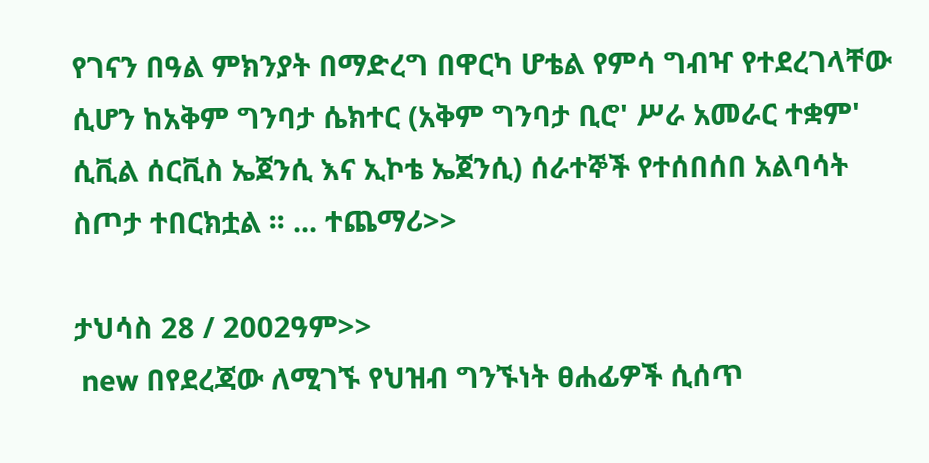የገናን በዓል ምክንያት በማድረግ በዋርካ ሆቴል የምሳ ግብዣ የተደረገላቸው ሲሆን ከአቅም ግንባታ ሴክተር (አቅም ግንባታ ቢሮ' ሥራ አመራር ተቋም' ሲቪል ሰርቪስ ኤጀንሲ እና ኢኮቴ ኤጀንሲ) ሰራተኞች የተሰበሰበ አልባሳት ስጦታ ተበርክቷል ፡፡ ... ተጨማሪ>>

ታህሳስ 28 / 2002ዓም>>
 new በየደረጃው ለሚገኙ የህዝብ ግንኙነት ፀሐፊዎች ሲሰጥ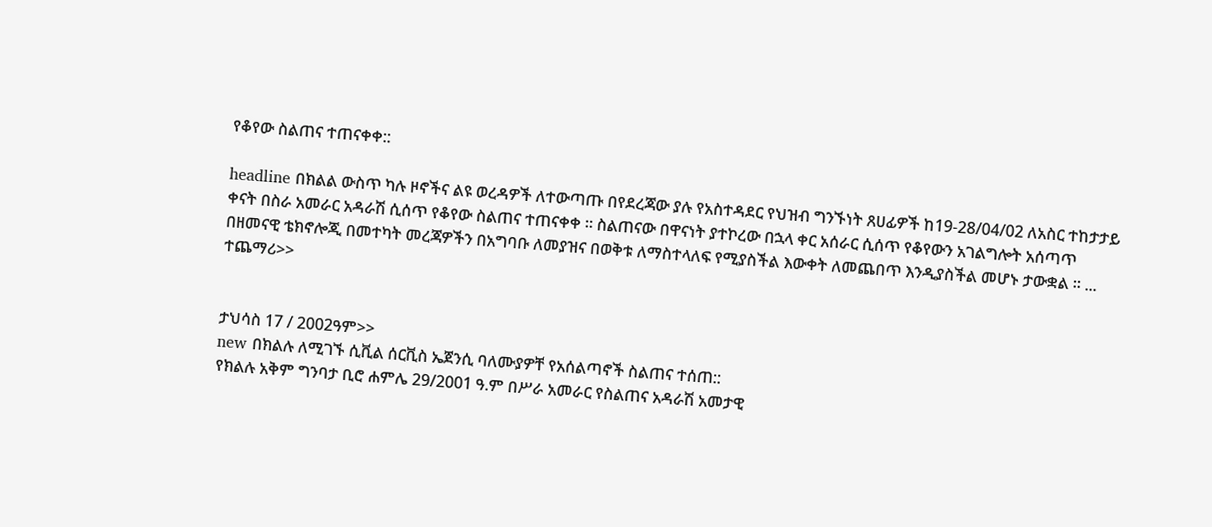የቆየው ስልጠና ተጠናቀቀ::

headline በክልል ውስጥ ካሉ ዞኖችና ልዩ ወረዳዎች ለተውጣጡ በየደረጃው ያሉ የአስተዳደር የህዝብ ግንኙነት ጸሀፊዎች ከ19-28/04/02 ለአስር ተከታታይ ቀናት በስራ አመራር አዳራሽ ሲሰጥ የቆየው ስልጠና ተጠናቀቀ ፡፡ ስልጠናው በዋናነት ያተኮረው በኋላ ቀር አሰራር ሲሰጥ የቆየውን አገልግሎት አሰጣጥ በዘመናዊ ቴክኖሎጂ በመተካት መረጃዎችን በአግባቡ ለመያዝና በወቅቱ ለማስተላለፍ የሚያስችል እውቀት ለመጨበጥ እንዲያስችል መሆኑ ታውቋል ፡፡ ... ተጨማሪ>>


ታህሳስ 17 / 2002ዓም>>
new በክልሉ ለሚገኙ ሲቪል ሰርቪስ ኤጀንሲ ባለሙያዎቸ የአሰልጣኖች ስልጠና ተሰጠ::
የክልሉ አቅም ግንባታ ቢሮ ሐምሌ 29/2001 ዓ.ም በሥራ አመራር የስልጠና አዳራሽ አመታዊ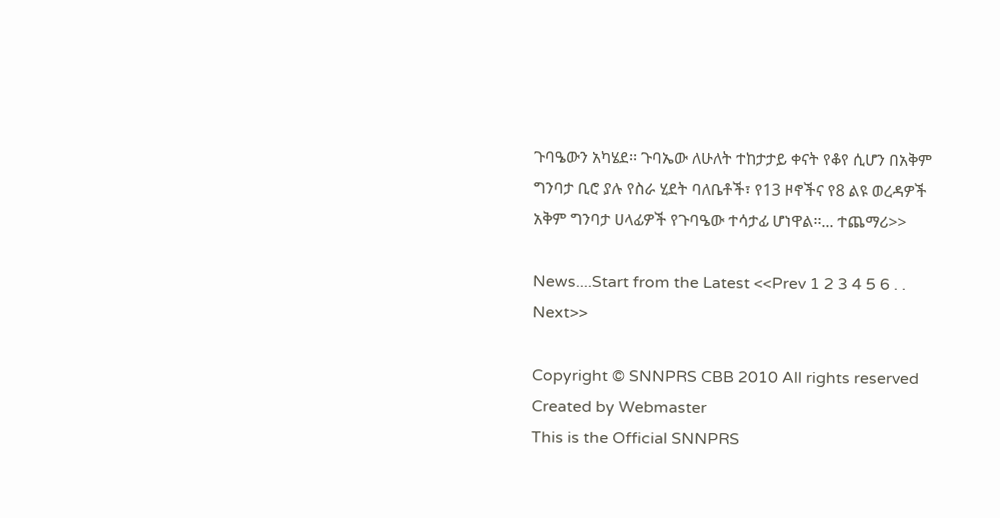ጉባዔውን አካሄደ፡፡ ጉባኤው ለሁለት ተከታታይ ቀናት የቆየ ሲሆን በአቅም ግንባታ ቢሮ ያሉ የስራ ሂደት ባለቤቶች፣ የ13 ዞኖችና የ8 ልዩ ወረዳዎች አቅም ግንባታ ሀላፊዎች የጉባዔው ተሳታፊ ሆነዋል፡፡... ተጨማሪ>>

News....Start from the Latest <<Prev 1 2 3 4 5 6 . . Next>>

Copyright © SNNPRS CBB 2010 All rights reserved
Created by Webmaster
This is the Official SNNPRS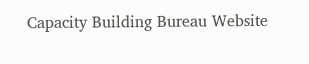Capacity Building Bureau Website